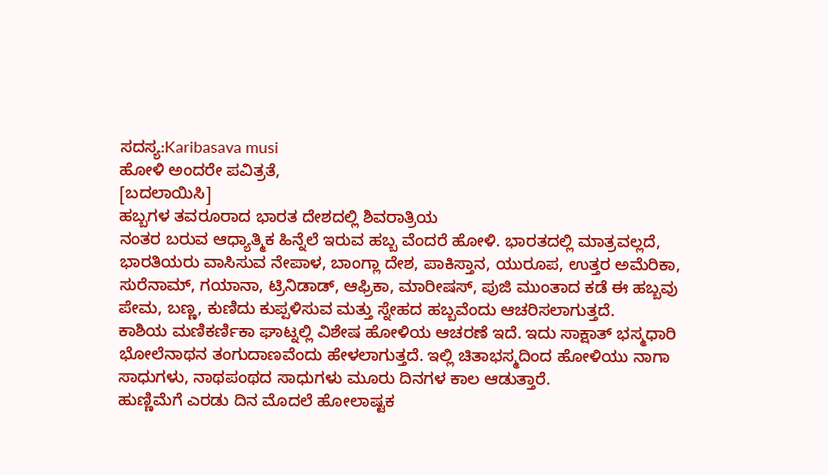ಸದಸ್ಯ:Karibasava musi
ಹೋಳಿ ಅಂದರೇ ಪವಿತ್ರತೆ,
[ಬದಲಾಯಿಸಿ]
ಹಬ್ಬಗಳ ತವರೂರಾದ ಭಾರತ ದೇಶದಲ್ಲಿ ಶಿವರಾತ್ರಿಯ
ನಂತರ ಬರುವ ಆಧ್ಯಾತ್ಮಿಕ ಹಿನ್ನೆಲೆ ಇರುವ ಹಬ್ಬ ವೆಂದರೆ ಹೋಳಿ. ಭಾರತದಲ್ಲಿ ಮಾತ್ರವಲ್ಲದೆ, ಭಾರತಿಯರು ವಾಸಿಸುವ ನೇಪಾಳ, ಬಾಂಗ್ಲಾ ದೇಶ, ಪಾಕಿಸ್ತಾನ, ಯುರೂಪ, ಉತ್ತರ ಅಮೆರಿಕಾ, ಸುರೆನಾಮ್, ಗಯಾನಾ, ಟ್ರಿನಿಡಾಡ್, ಆಫ್ರಿಕಾ, ಮಾರೀಷಸ್, ಪುಜಿ ಮುಂತಾದ ಕಡೆ ಈ ಹಬ್ಬವು ಪೇಮ, ಬಣ್ಣ, ಕುಣಿದು ಕುಪ್ಪಳಿಸುವ ಮತ್ತು ಸ್ನೇಹದ ಹಬ್ಬವೆಂದು ಆಚರಿಸಲಾಗುತ್ತದೆ.
ಕಾಶಿಯ ಮಣಿಕರ್ಣಿಕಾ ಘಾಟ್ನಲ್ಲಿ ವಿಶೇಷ ಹೋಳಿಯ ಆಚರಣೆ ಇದೆ. ಇದು ಸಾಕ್ಷಾತ್ ಭಸ್ಮಧಾರಿ ಭೋಲೆನಾಥನ ತಂಗುದಾಣವೆಂದು ಹೇಳಲಾಗುತ್ತದೆ. ಇಲ್ಲಿ ಚಿತಾಭಸ್ಮದಿಂದ ಹೋಳಿಯು ನಾಗಾ ಸಾಧುಗಳು, ನಾಥಪಂಥದ ಸಾಧುಗಳು ಮೂರು ದಿನಗಳ ಕಾಲ ಆಡುತ್ತಾರೆ.
ಹುಣ್ಣಿಮೆಗೆ ಎರಡು ದಿನ ಮೊದಲೆ ಹೋಲಾಷ್ಟಕ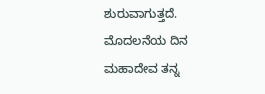ಶುರುವಾಗುತ್ತದೆ. ಮೊದಲನೆಯ ದಿನ ಮಹಾದೇವ ತನ್ನ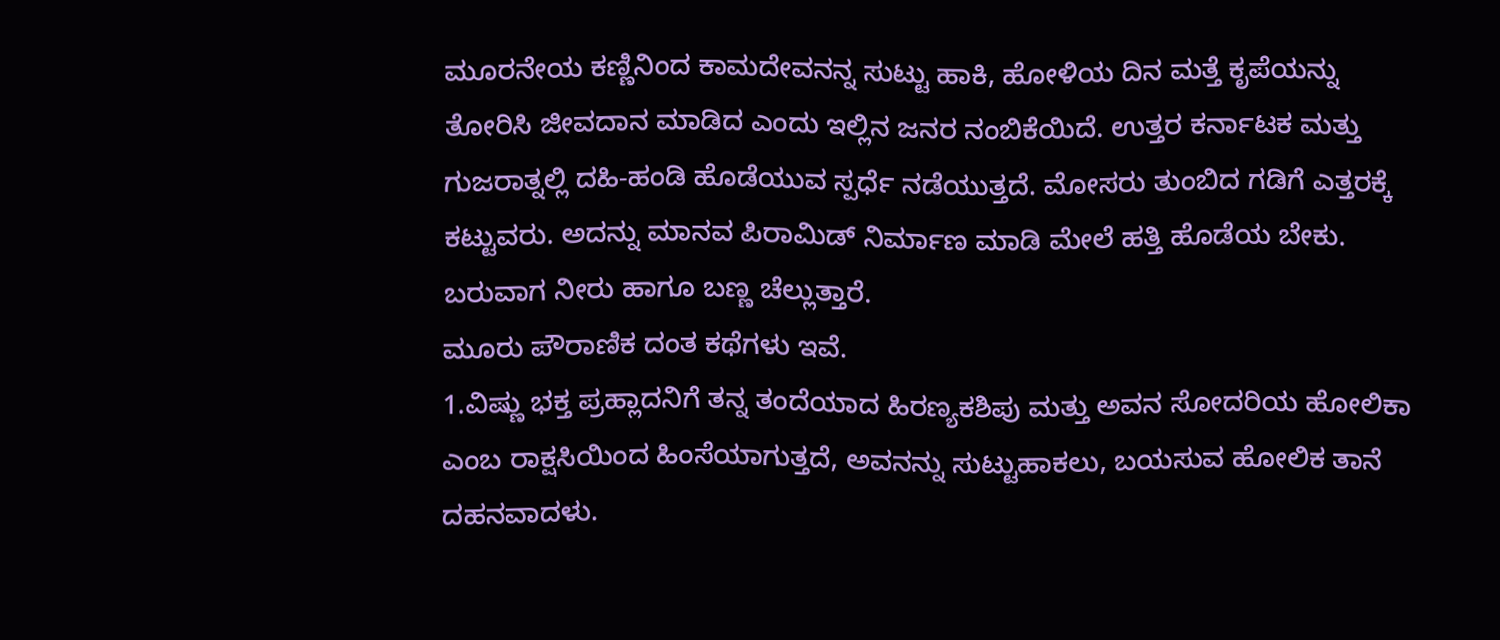ಮೂರನೇಯ ಕಣ್ಣಿನಿಂದ ಕಾಮದೇವನನ್ನ ಸುಟ್ಟು ಹಾಕಿ, ಹೋಳಿಯ ದಿನ ಮತ್ತೆ ಕೃಪೆಯನ್ನು ತೋರಿಸಿ ಜೀವದಾನ ಮಾಡಿದ ಎಂದು ಇಲ್ಲಿನ ಜನರ ನಂಬಿಕೆಯಿದೆ. ಉತ್ತರ ಕರ್ನಾಟಕ ಮತ್ತು ಗುಜರಾತ್ನಲ್ಲಿ ದಹಿ-ಹಂಡಿ ಹೊಡೆಯುವ ಸ್ಪರ್ಧೆ ನಡೆಯುತ್ತದೆ. ಮೋಸರು ತುಂಬಿದ ಗಡಿಗೆ ಎತ್ತರಕ್ಕೆ ಕಟ್ಟುವರು. ಅದನ್ನು ಮಾನವ ಪಿರಾಮಿಡ್ ನಿರ್ಮಾಣ ಮಾಡಿ ಮೇಲೆ ಹತ್ತಿ ಹೊಡೆಯ ಬೇಕು. ಬರುವಾಗ ನೀರು ಹಾಗೂ ಬಣ್ಣ ಚೆಲ್ಲುತ್ತಾರೆ.
ಮೂರು ಪೌರಾಣಿಕ ದಂತ ಕಥೆಗಳು ಇವೆ.
1.ವಿಷ್ಣು ಭಕ್ತ ಪ್ರಹ್ಲಾದನಿಗೆ ತನ್ನ ತಂದೆಯಾದ ಹಿರಣ್ಯಕಶಿಪು ಮತ್ತು ಅವನ ಸೋದರಿಯ ಹೋಲಿಕಾ ಎಂಬ ರಾಕ್ಷಸಿಯಿಂದ ಹಿಂಸೆಯಾಗುತ್ತದೆ, ಅವನನ್ನು ಸುಟ್ಟುಹಾಕಲು, ಬಯಸುವ ಹೋಲಿಕ ತಾನೆ ದಹನವಾದಳು.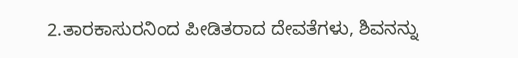2.ತಾರಕಾಸುರನಿಂದ ಪೀಡಿತರಾದ ದೇವತೆಗಳು, ಶಿವನನ್ನು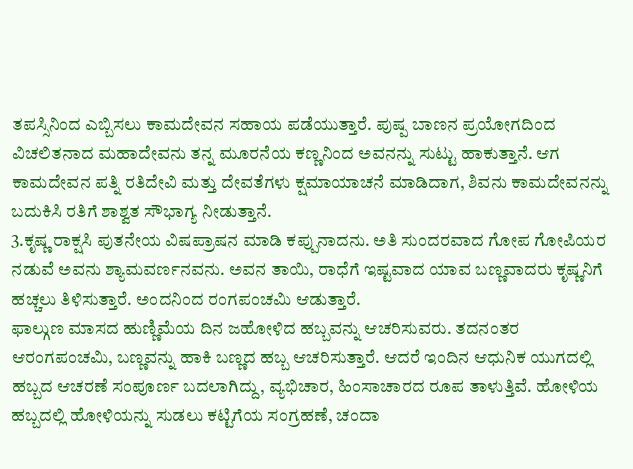ತಪಸ್ಸಿನಿಂದ ಎಬ್ಬಿಸಲು ಕಾಮದೇವನ ಸಹಾಯ ಪಡೆಯುತ್ತಾರೆ. ಪುಷ್ಪ ಬಾಣನ ಪ್ರಯೋಗದಿಂದ ವಿಚಲಿತನಾದ ಮಹಾದೇವನು ತನ್ನ ಮೂರನೆಯ ಕಣ್ಣನಿಂದ ಅವನನ್ನು ಸುಟ್ಟು ಹಾಕುತ್ತಾನೆ. ಆಗ ಕಾಮದೇವನ ಪತ್ನಿ ರತಿದೇವಿ ಮತ್ತು ದೇವತೆಗಳು ಕ್ಷಮಾಯಾಚನೆ ಮಾಡಿದಾಗ, ಶಿವನು ಕಾಮದೇವನನ್ನು ಬದುಕಿಸಿ ರತಿಗೆ ಶಾಶ್ವತ ಸೌಭಾಗ್ಯ ನೀಡುತ್ತಾನೆ.
3.ಕೃಷ್ಣ ರಾಕ್ಷಸಿ ಪುತನೇಯ ವಿಷಪ್ರಾಷನ ಮಾಡಿ ಕಪ್ಪುನಾದನು. ಅತಿ ಸುಂದರವಾದ ಗೋಪ ಗೋಪಿಯರ ನಡುವೆ ಅವನು ಶ್ಯಾಮವರ್ಣನವನು. ಅವನ ತಾಯಿ, ರಾಧೆಗೆ ಇಷ್ಟವಾದ ಯಾವ ಬಣ್ಣವಾದರು ಕೃಷ್ಣನಿಗೆ ಹಚ್ಚಲು ತಿಳಿಸುತ್ತಾರೆ. ಅಂದನಿಂದ ರಂಗಪಂಚಮಿ ಆಡುತ್ತಾರೆ.
ಫಾಲ್ಗುಣ ಮಾಸದ ಹುಣ್ಣಿಮೆಯ ದಿನ ಜಹೋಳಿದ ಹಬ್ಬವನ್ನು ಆಚರಿಸುವರು. ತದನಂತರ ಆರಂಗಪಂಚಮಿ, ಬಣ್ಣವನ್ನು ಹಾಕಿ ಬಣ್ಣದ ಹಬ್ಬ ಆಚರಿಸುತ್ತಾರೆ. ಆದರೆ ಇಂದಿನ ಆಧುನಿಕ ಯುಗದಲ್ಲಿ ಹಬ್ಬದ ಆಚರಣೆ ಸಂಪೂರ್ಣ ಬದಲಾಗಿದ್ದು, ವ್ಯಭಿಚಾರ, ಹಿಂಸಾಚಾರದ ರೂಪ ತಾಳುತ್ತಿವೆ. ಹೋಳಿಯ ಹಬ್ಬದಲ್ಲಿ ಹೋಳಿಯನ್ನು ಸುಡಲು ಕಟ್ಟಿಗೆಯ ಸಂಗ್ರಹಣೆ, ಚಂದಾ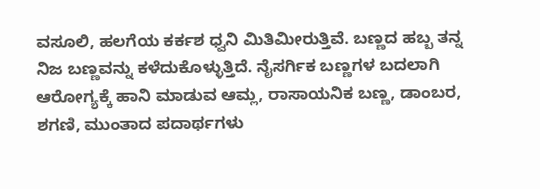ವಸೂಲಿ, ಹಲಗೆಯ ಕರ್ಕಶ ಧ್ವನಿ ಮಿತಿಮೀರುತ್ತಿವೆ. ಬಣ್ಣದ ಹಬ್ಬ ತನ್ನ ನಿಜ ಬಣ್ಣವನ್ನು ಕಳೆದುಕೊಳ್ಳುತ್ತಿದೆ. ನೈಸರ್ಗಿಕ ಬಣ್ಣಗಳ ಬದಲಾಗಿ ಆರೋಗ್ಯಕ್ಕೆ ಹಾನಿ ಮಾಡುವ ಆಮ್ಲ, ರಾಸಾಯನಿಕ ಬಣ್ಣ, ಡಾಂಬರ, ಶಗಣಿ, ಮುಂತಾದ ಪದಾರ್ಥಗಳು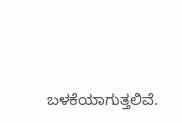ಬಳಕೆಯಾಗುತ್ತಲಿವೆ.